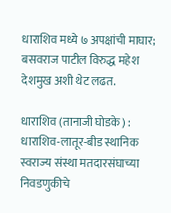धाराशिव मध्ये ७ अपक्षांची माघार; बसवराज पाटील विरुद्ध महेश देशमुख अशी थेट लढत.

धाराशिव (तानाजी घोडके) : धाराशिव-लातूर-बीड स्थानिक स्वराज्य संस्था मतदारसंघाच्या निवडणुकीचे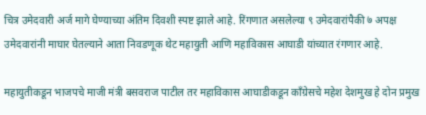चित्र उमेदवारी अर्ज मागे घेण्याच्या अंतिम दिवशी स्पष्ट झाले आहे. रिंगणात असलेल्या ९ उमेदवारांपैकी ७ अपक्ष उमेदवारांनी माघार घेतल्याने आता निवडणूक थेट महायुती आणि महाविकास आघाडी यांच्यात रंगणार आहे.

महायुतीकडून भाजपचे माजी मंत्री बसवराज पाटील तर महाविकास आघाडीकडून काँग्रेसचे महेश देशमुख हे दोन प्रमुख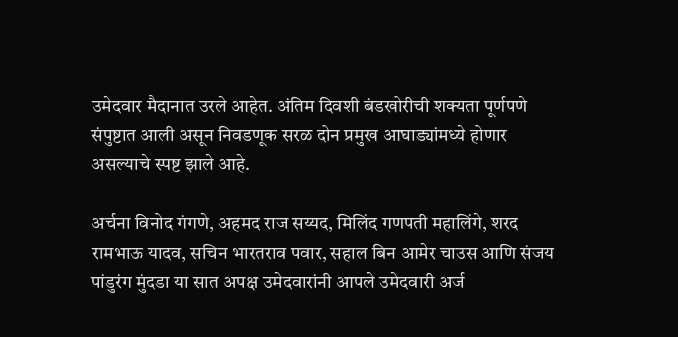उमेदवार मैदानात उरले आहेत. अंतिम दिवशी बंडखोरीची शक्यता पूर्णपणे संपुष्टात आली असून निवडणूक सरळ दोन प्रमुख आघाड्यांमध्ये होणार असल्याचे स्पष्ट झाले आहे.

अर्चना विनोद गंगणे, अहमद राज सय्यद, मिलिंद गणपती महालिंगे, शरद रामभाऊ यादव, सचिन भारतराव पवार, सहाल बिन आमेर चाउस आणि संजय पांडुरंग मुंदडा या सात अपक्ष उमेदवारांनी आपले उमेदवारी अर्ज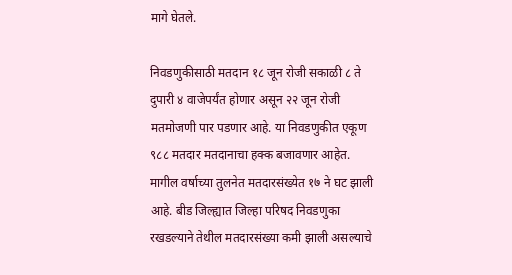मागे घेतले.

निवडणुकीसाठी मतदान १८ जून रोजी सकाळी ८ ते दुपारी ४ वाजेपर्यंत होणार असून २२ जून रोजी मतमोजणी पार पडणार आहे. या निवडणुकीत एकूण ९८८ मतदार मतदानाचा हक्क बजावणार आहेत. मागील वर्षाच्या तुलनेत मतदारसंख्येत १७ ने घट झाली आहे. बीड जिल्ह्यात जिल्हा परिषद निवडणुका रखडल्याने तेथील मतदारसंख्या कमी झाली असल्याचे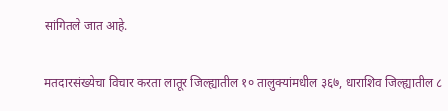सांगितले जात आहे.

मतदारसंख्येचा विचार करता लातूर जिल्ह्यातील १० तालुक्यांमधील ३६७, धाराशिव जिल्ह्यातील ८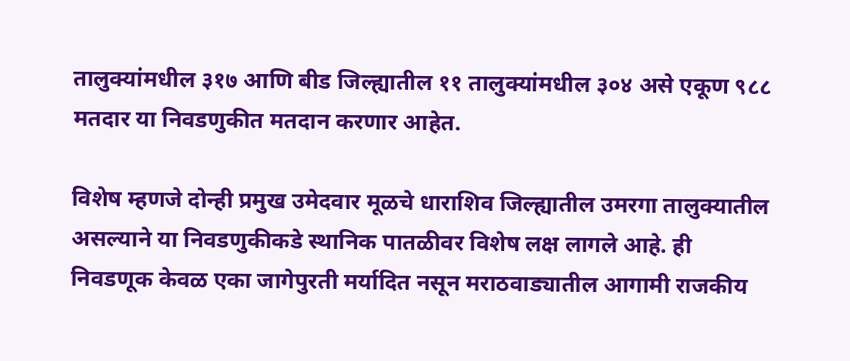तालुक्यांमधील ३१७ आणि बीड जिल्ह्यातील ११ तालुक्यांमधील ३०४ असे एकूण ९८८ मतदार या निवडणुकीत मतदान करणार आहेत.

विशेष म्हणजे दोन्ही प्रमुख उमेदवार मूळचे धाराशिव जिल्ह्यातील उमरगा तालुक्यातील असल्याने या निवडणुकीकडे स्थानिक पातळीवर विशेष लक्ष लागले आहे. ही निवडणूक केवळ एका जागेपुरती मर्यादित नसून मराठवाड्यातील आगामी राजकीय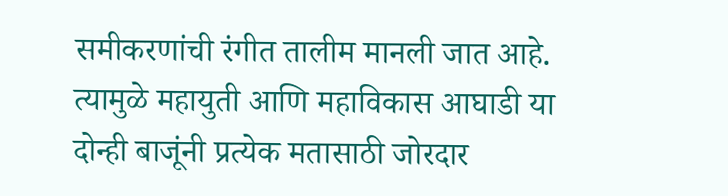समीकरणांची रंगीत तालीम मानली जात आहे. त्यामुळे महायुती आणि महाविकास आघाडी या दोन्ही बाजूंनी प्रत्येक मतासाठी जोरदार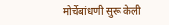मोर्चेबांधणी सुरू केली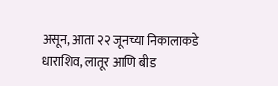असून, आता २२ जूनच्या निकालाकडे धाराशिव, लातूर आणि बीड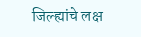जिल्ह्यांचे लक्ष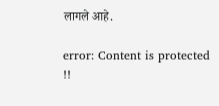लागले आहे.

error: Content is protected !!